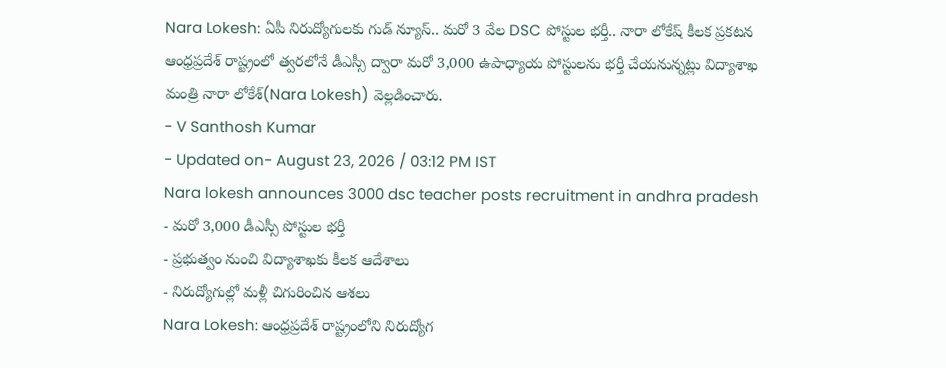Nara Lokesh: ఏపీ నిరుద్యోగులకు గుడ్ న్యూస్.. మరో 3 వేల DSC పోస్టుల భర్తీ.. నారా లోకేష్ కీలక ప్రకటన
ఆంధ్రప్రదేశ్ రాష్ట్రంలో త్వరలోనే డీఎస్సీ ద్వారా మరో 3,000 ఉపాధ్యాయ పోస్టులను భర్తీ చేయనున్నట్లు విద్యాశాఖ మంత్రి నారా లోకేశ్(Nara Lokesh) వెల్లడించారు.
- V Santhosh Kumar
- Updated on- August 23, 2026 / 03:12 PM IST
Nara lokesh announces 3000 dsc teacher posts recruitment in andhra pradesh
- మరో 3,000 డీఎస్సీ పోస్టుల భర్తీ
- ప్రభుత్వం నుంచి విద్యాశాఖకు కీలక ఆదేశాలు
- నిరుద్యోగుల్లో మళ్లీ చిగురించిన ఆశలు
Nara Lokesh: ఆంధ్రప్రదేశ్ రాష్ట్రంలోని నిరుద్యోగ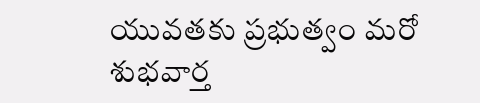యువతకు ప్రభుత్వం మరో శుభవార్త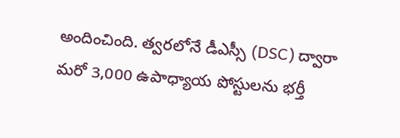అందించింది. త్వరలోనే డీఎస్సీ (DSC) ద్వారా మరో 3,000 ఉపాధ్యాయ పోస్టులను భర్తీ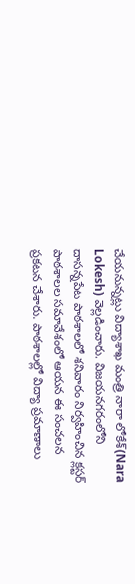చేయనున్నట్లు విద్యాశాఖ మంత్రి నారా లోకేశ్(Nara Lokesh) వెల్లడించారు. విజయనగరంలోని దాసన్నపేట పాఠశాలలో శనివారం నిర్వహించిన క్లస్టర్ పాఠశాలల సమావేశంలో ఆయన ఈ సంచలన ప్రకటన చేశారు. పాఠశాలల్లో విద్యా ప్రమాణాలు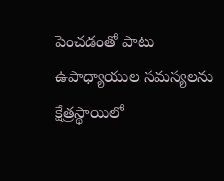పెంచడంతో పాటు ఉపాధ్యాయుల సమస్యలను క్షేత్రస్థాయిలో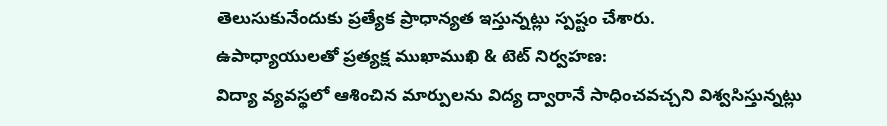తెలుసుకునేందుకు ప్రత్యేక ప్రాధాన్యత ఇస్తున్నట్లు స్పష్టం చేశారు.
ఉపాధ్యాయులతో ప్రత్యక్ష ముఖాముఖి & టెట్ నిర్వహణ:
విద్యా వ్యవస్థలో ఆశించిన మార్పులను విద్య ద్వారానే సాధించవచ్చని విశ్వసిస్తున్నట్లు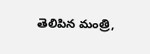తెలిపిన మంత్రి,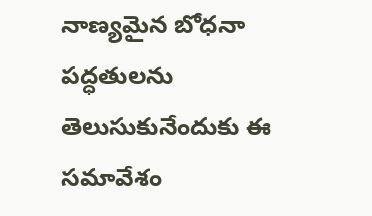నాణ్యమైన బోధనా పద్ధతులను తెలుసుకునేందుకు ఈ సమావేశం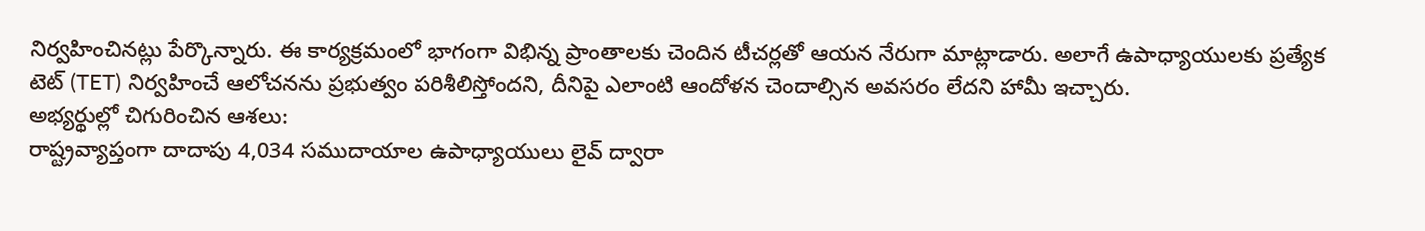నిర్వహించినట్లు పేర్కొన్నారు. ఈ కార్యక్రమంలో భాగంగా విభిన్న ప్రాంతాలకు చెందిన టీచర్లతో ఆయన నేరుగా మాట్లాడారు. అలాగే ఉపాధ్యాయులకు ప్రత్యేక టెట్ (TET) నిర్వహించే ఆలోచనను ప్రభుత్వం పరిశీలిస్తోందని, దీనిపై ఎలాంటి ఆందోళన చెందాల్సిన అవసరం లేదని హామీ ఇచ్చారు.
అభ్యర్థుల్లో చిగురించిన ఆశలు:
రాష్ట్రవ్యాప్తంగా దాదాపు 4,034 సముదాయాల ఉపాధ్యాయులు లైవ్ ద్వారా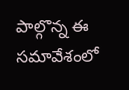పాల్గొన్న ఈ సమావేశంలో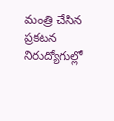మంత్రి చేసిన ప్రకటన నిరుద్యోగుల్లో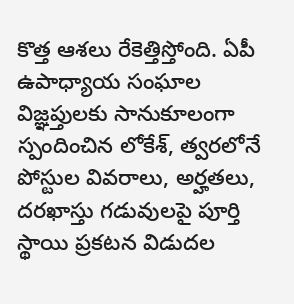కొత్త ఆశలు రేకెత్తిస్తోంది. ఏపీ ఉపాధ్యాయ సంఘాల విజ్ఞప్తులకు సానుకూలంగా స్పందించిన లోకేశ్, త్వరలోనే పోస్టుల వివరాలు, అర్హతలు, దరఖాస్తు గడువులపై పూర్తి స్థాయి ప్రకటన విడుదల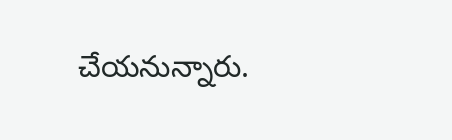చేయనున్నారు.